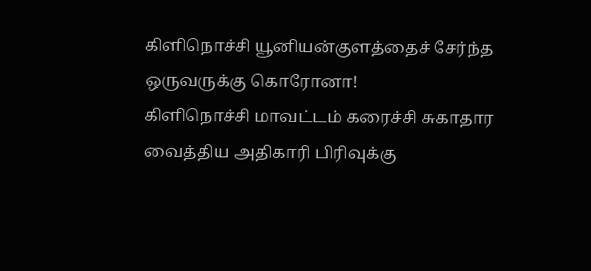கிளிநொச்சி யூனியன்குளத்தைச் சேர்ந்த ஒருவருக்கு கொரோனா!
கிளிநொச்சி மாவட்டம் கரைச்சி சுகாதார வைத்திய அதிகாரி பிரிவுக்கு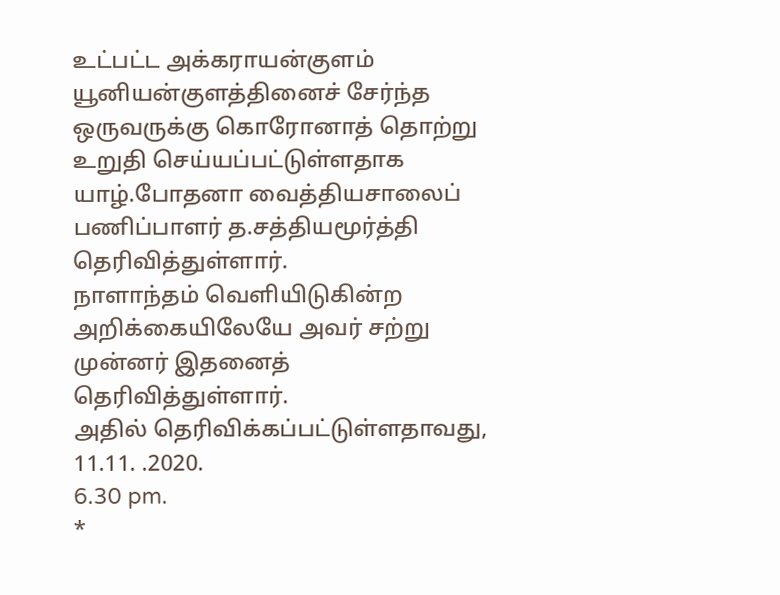உட்பட்ட அக்கராயன்குளம் யூனியன்குளத்தினைச் சேர்ந்த ஒருவருக்கு கொரோனாத் தொற்று உறுதி செய்யப்பட்டுள்ளதாக யாழ்.போதனா வைத்தியசாலைப் பணிப்பாளர் த.சத்தியமூர்த்தி தெரிவித்துள்ளார்.
நாளாந்தம் வெளியிடுகின்ற அறிக்கையிலேயே அவர் சற்று முன்னர் இதனைத் தெரிவித்துள்ளார்.
அதில் தெரிவிக்கப்பட்டுள்ளதாவது,
11.11. .2020.
6.30 pm.
*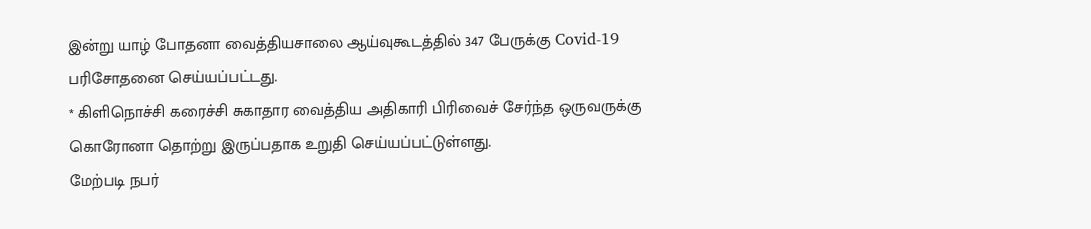இன்று யாழ் போதனா வைத்தியசாலை ஆய்வுகூடத்தில் 347 பேருக்கு Covid-19 பரிசோதனை செய்யப்பட்டது.
* கிளிநொச்சி கரைச்சி சுகாதார வைத்திய அதிகாரி பிரிவைச் சேர்ந்த ஒருவருக்கு கொரோனா தொற்று இருப்பதாக உறுதி செய்யப்பட்டுள்ளது.
மேற்படி நபர்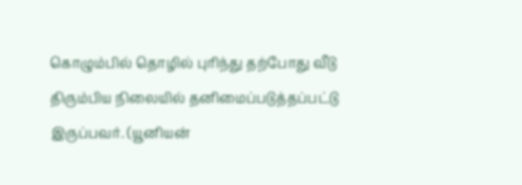கொழும்பில் தொழில் புரிந்து தற்போது வீடு திரும்பிய நிலையில் தனிமைப்படுத்தப்பட்டு இருப்பவர். (யூனியன்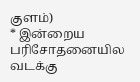குளம்)
* இன்றைய பரிசோதனையில வடக்கு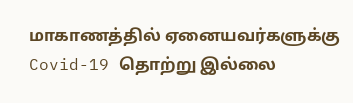மாகாணத்தில் ஏனையவர்களுக்கு Covid-19 தொற்று இல்லை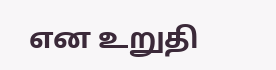என உறுதி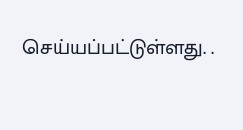செய்யப்பட்டுள்ளது. .